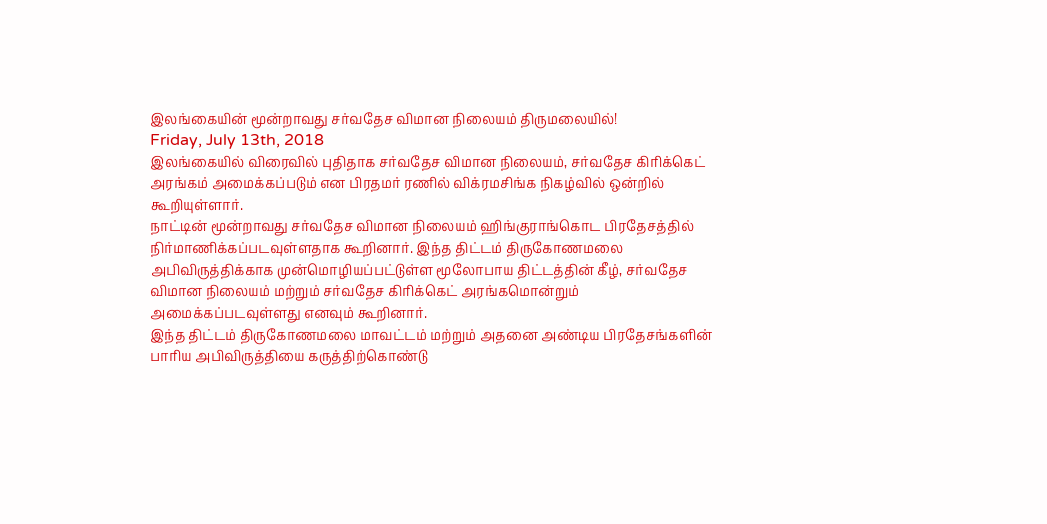இலங்கையின் மூன்றாவது சர்வதேச விமான நிலையம் திருமலையில்!
Friday, July 13th, 2018
இலங்கையில் விரைவில் புதிதாக சர்வதேச விமான நிலையம், சர்வதேச கிரிக்கெட் அரங்கம் அமைக்கப்படும் என பிரதமர் ரணில் விக்ரமசிங்க நிகழ்வில் ஒன்றில் கூறியுள்ளார்.
நாட்டின் மூன்றாவது சர்வதேச விமான நிலையம் ஹிங்குராங்கொட பிரதேசத்தில் நிர்மாணிக்கப்படவுள்ளதாக கூறினார். இந்த திட்டம் திருகோணமலை அபிவிருத்திக்காக முன்மொழியப்பட்டுள்ள மூலோபாய திட்டத்தின் கீழ், சர்வதேச விமான நிலையம் மற்றும் சர்வதேச கிரிக்கெட் அரங்கமொன்றும் அமைக்கப்படவுள்ளது எனவும் கூறினார்.
இந்த திட்டம் திருகோணமலை மாவட்டம் மற்றும் அதனை அண்டிய பிரதேசங்களின் பாரிய அபிவிருத்தியை கருத்திற்கொண்டு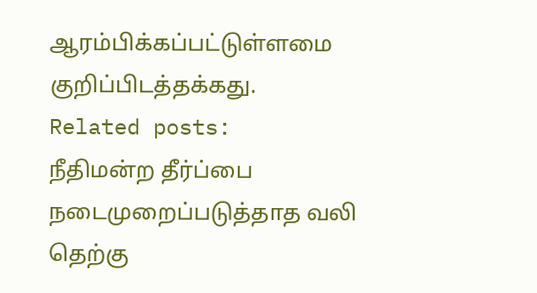ஆரம்பிக்கப்பட்டுள்ளமை குறிப்பிடத்தக்கது.
Related posts:
நீதிமன்ற தீர்ப்பை நடைமுறைப்படுத்தாத வலி தெற்கு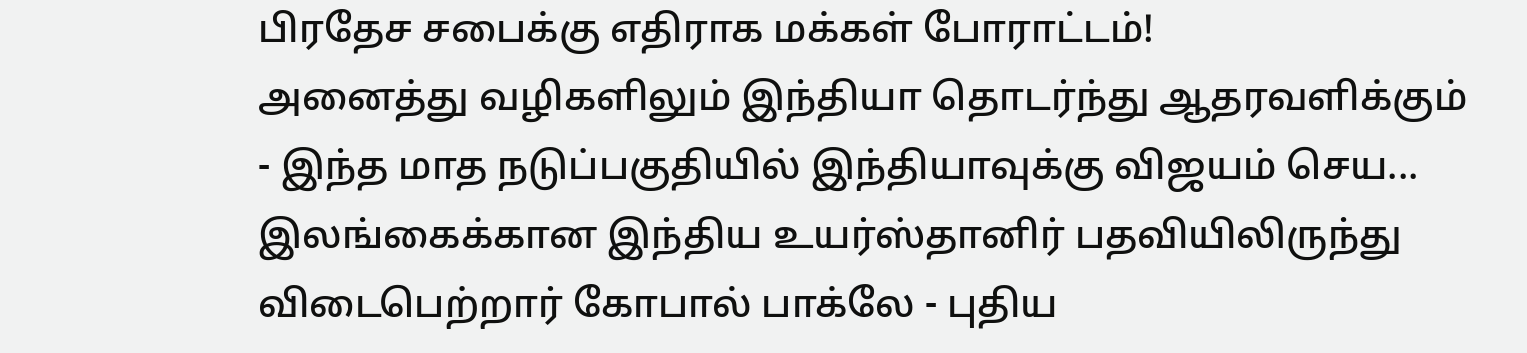பிரதேச சபைக்கு எதிராக மக்கள் போராட்டம்!
அனைத்து வழிகளிலும் இந்தியா தொடர்ந்து ஆதரவளிக்கும் - இந்த மாத நடுப்பகுதியில் இந்தியாவுக்கு விஜயம் செய...
இலங்கைக்கான இந்திய உயர்ஸ்தானிர் பதவியிலிருந்து விடைபெற்றார் கோபால் பாக்லே - புதிய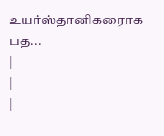உயர்ஸ்தானிகரைாக பத...
|
|
|